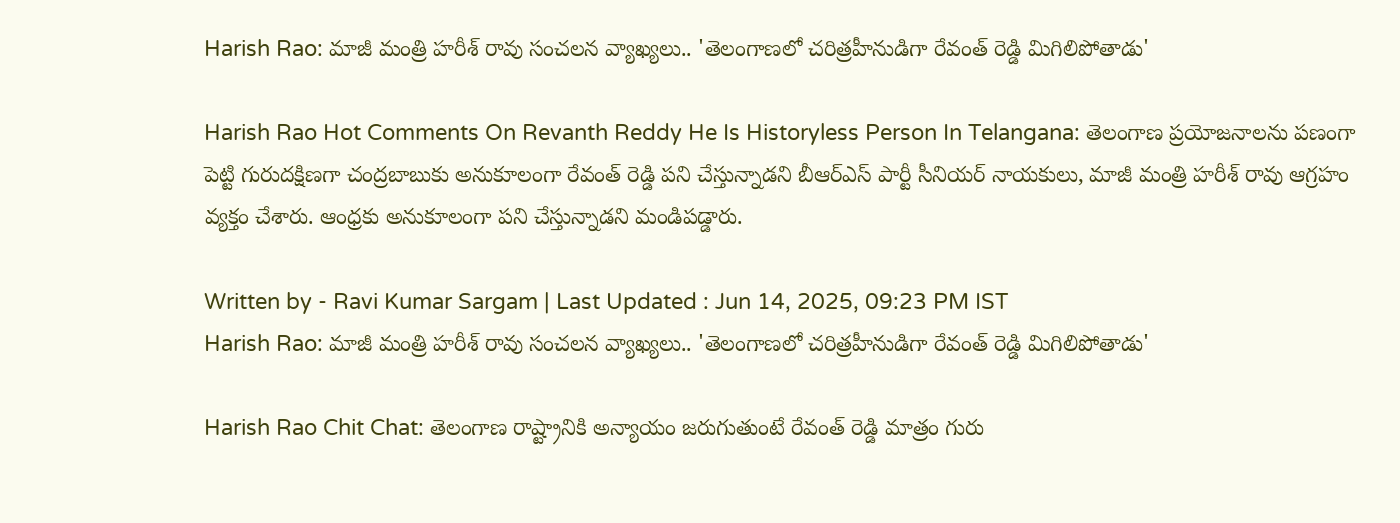Harish Rao: మాజీ మంత్రి హరీశ్‌ రావు సంచలన వ్యాఖ్యలు.. 'తెలంగాణలో చరిత్రహీనుడిగా రేవంత్‌ రెడ్డి మిగిలిపోతాడు'

Harish Rao Hot Comments On Revanth Reddy He Is Historyless Person In Telangana: తెలంగాణ ప్రయోజనాలను పణంగా పెట్టి గురుదక్షిణగా చంద్రబాబుకు అనుకూలంగా రేవంత్‌ రెడ్డి పని చేస్తున్నాడని బీఆర్‌ఎస్‌ పార్టీ సీనియర్‌ నాయకులు, మాజీ మంత్రి హరీశ్ రావు ఆగ్రహం వ్యక్తం చేశారు. ఆంధ్రకు అనుకూలంగా పని చేస్తున్నాడని మండిపడ్డారు.

Written by - Ravi Kumar Sargam | Last Updated : Jun 14, 2025, 09:23 PM IST
Harish Rao: మాజీ మంత్రి హరీశ్‌ రావు సంచలన వ్యాఖ్యలు.. 'తెలంగాణలో చరిత్రహీనుడిగా రేవంత్‌ రెడ్డి మిగిలిపోతాడు'

Harish Rao Chit Chat: తెలంగాణ రాష్ట్రానికి అన్యాయం జరుగుతుంటే రేవంత్‌ రెడ్డి మాత్రం గురు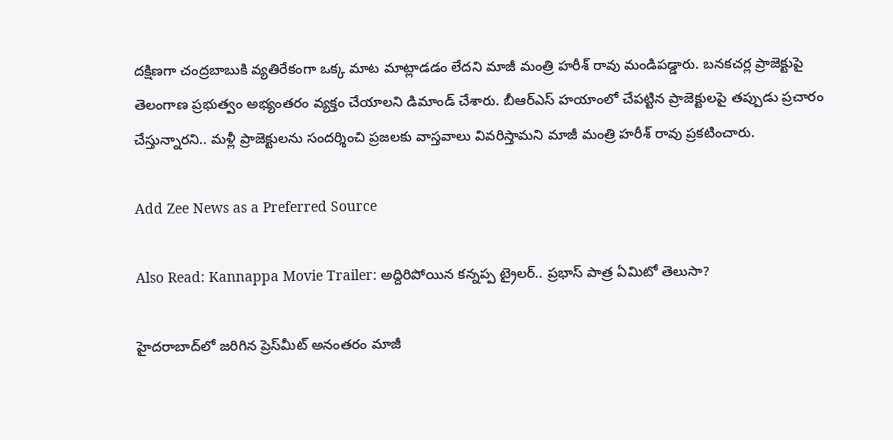దక్షిణగా చంద్రబాబుకి వ్యతిరేకంగా ఒక్క మాట మాట్లాడడం లేదని మాజీ మంత్రి హరీశ్‌ రావు మండిపడ్డారు. బనకచర్ల ప్రాజెక్టుపై తెలంగాణ ప్రభుత్వం అభ్యంతరం వ్యక్తం చేయాలని డిమాండ్‌ చేశారు. బీఆర్‌ఎస్‌ హయాంలో చేపట్టిన ప్రాజెక్టులపై తప్పుడు ప్రచారం చేస్తున్నారని.. మళ్లీ ప్రాజెక్టులను సందర్శించి ప్రజలకు వాస్తవాలు వివరిస్తామని మాజీ మంత్రి హరీశ్‌ రావు ప్రకటించారు.

Add Zee News as a Preferred Source

Also Read: Kannappa Movie Trailer: అద్దిరిపోయిన కన్నప్ప ట్రైలర్.. ప్రభాస్ పాత్ర ఏమిటో తెలుసా?

హైదరాబాద్‌లో జరిగిన ప్రెస్‌మీట్‌ అనంతరం మాజీ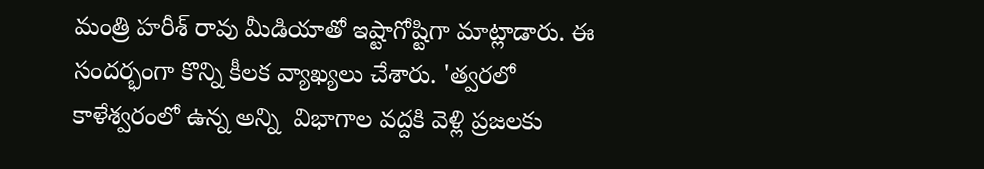మంత్రి హరీశ్‌ రావు మీడియాతో ఇష్టాగోష్టిగా మాట్లాడారు. ఈ సందర్భంగా కొన్ని కీలక వ్యాఖ్యలు చేశారు. 'త్వరలో కాళేశ్వరంలో ఉన్న అన్ని  విభాగాల వద్దకి వెళ్లి ప్రజలకు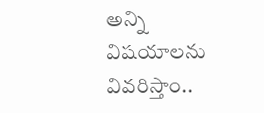అన్ని విషయాలను వివరిస్తాం..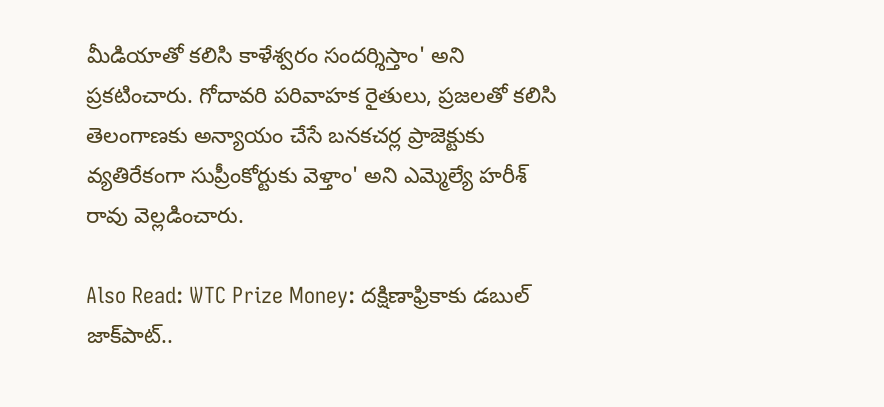మీడియాతో కలిసి కాళేశ్వరం సందర్శిస్తాం' అని ప్రకటించారు. గోదావరి పరివాహక రైతులు, ప్రజలతో కలిసి తెలంగాణకు అన్యాయం చేసే బనకచర్ల ప్రాజెక్టుకు వ్యతిరేకంగా సుప్రీంకోర్టుకు వెళ్తాం' అని ఎమ్మెల్యే హరీశ్‌ రావు వెల్లడించారు.

Also Read: WTC Prize Money: దక్షిణాఫ్రికాకు డబుల్‌ జాక్‌పాట్‌..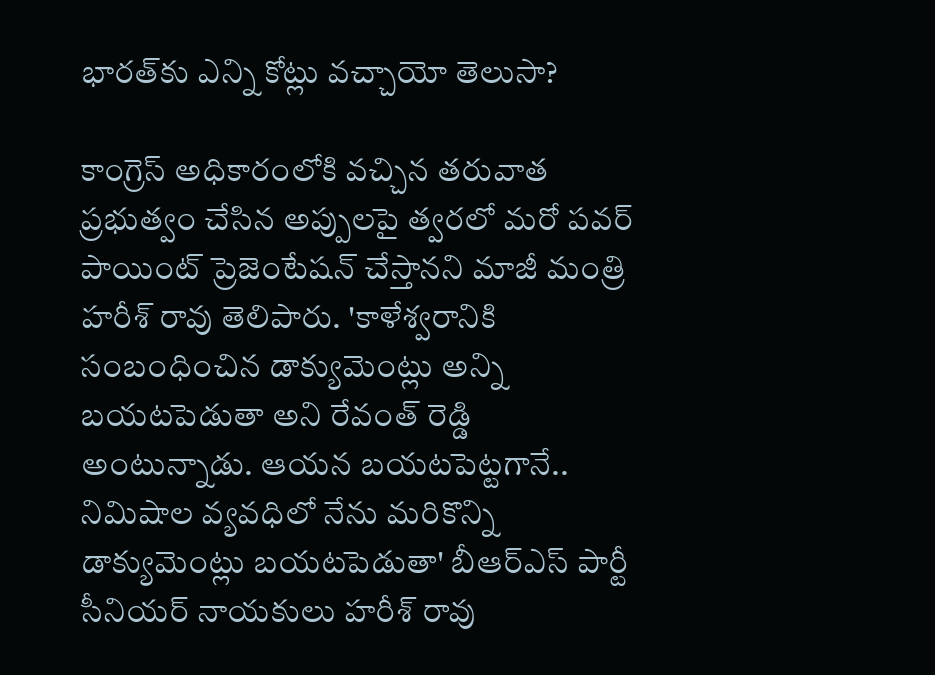భారత్‌కు ఎన్ని కోట్లు వచ్చాయో తెలుసా?

కాంగ్రెస్ అధికారంలోకి వచ్చిన తరువాత ప్రభుత్వం చేసిన అప్పులపై త్వరలో మరో పవర్ పాయింట్ ప్రెజెంటేషన్ చేస్తానని మాజీ మంత్రి హరీశ్ రావు తెలిపారు. 'కాళేశ్వరానికి సంబంధించిన డాక్యుమెంట్లు అన్ని బయటపెడుతా అని రేవంత్‌ రెడ్డి అంటున్నాడు. ఆయన బయటపెట్టగానే.. నిమిషాల వ్యవధిలో నేను మరికొన్ని డాక్యుమెంట్లు బయటపెడుతా' బీఆర్‌ఎస్‌ పార్టీ సీనియర్‌ నాయకులు హరీశ్‌ రావు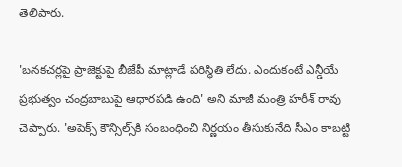తెలిపారు.

'బనకచర్లపై ప్రాజెక్టుపై బీజేపీ మాట్లాడే పరిస్థితి లేదు. ఎందుకంటే ఎన్డీయే ప్రభుత్వం చంద్రబాబుపై ఆధారపడి ఉంది' అని మాజీ మంత్రి హరీశ్‌ రావు చెప్పారు. 'అపెక్స్ కౌన్సిల్స్‌కి సంబంధించి నిర్ణయం తీసుకునేది సీఎం కాబట్టి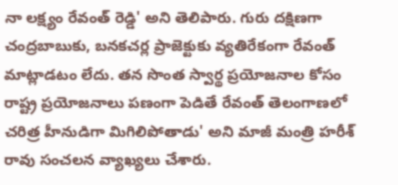నా లక్ష్యం రేవంత్ రెడ్డి' అని తెలిపారు. గురు దక్షిణగా చంద్రబాబుకు, బనకచర్ల ప్రాజెక్టుకు వ్యతిరేకంగా రేవంత్ మాట్లాడటం లేదు. తన సొంత స్వార్థ ప్రయోజనాల కోసం రాష్ట్ర ప్రయోజనాలు పణంగా పెడితే రేవంత్ తెలంగాణలో చరిత్ర హీనుడిగా మిగిలిపోతాడు' అని మాజీ మంత్రి హరీశ్‌ రావు సంచలన వ్యాఖ్యలు చేశారు.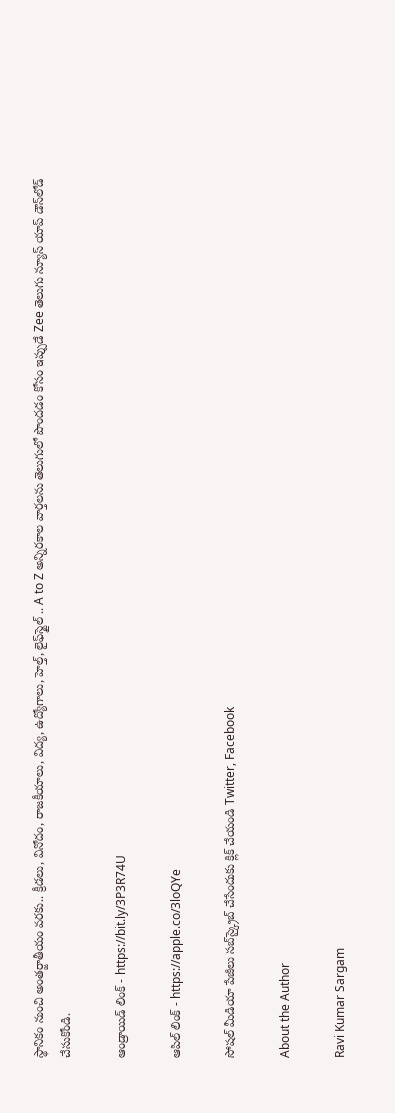స్థానికం నుంచి అంతర్జాతీయం వరకు.. క్రీడలు, వినోదం, రాజకీయాలు, విద్య, ఉద్యోగాలు, హెల్త్, లైఫ్‌స్టైల్ .. A to Z అన్నిరకాల వార్తలను తెలుగులో పొందడం కోసం ఇప్పుడే Zee తెలుగు న్యూస్ యాప్ డౌన్‌లోడ్ చేసుకోండి.

ఆండ్రాయిడ్ లింక్ - https://bit.ly/3P3R74U

ఆపిల్ లింక్ - https://apple.co/3loQYe

సోషల్ మీడియా పేజీలు సబ్‌స్క్రైబ్ చేసేందుకు క్లిక్ చేయండి Twitter, Facebook

About the Author

Ravi Kumar Sargam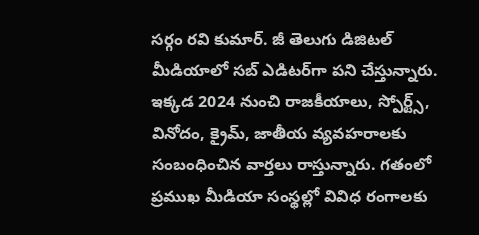సర్గం రవి కుమార్‌. జీ తెలుగు డిజిటల్ మీడియాలో సబ్ ఎడిటర్‌గా పని చేస్తున్నారు. ఇక్కడ 2024 నుంచి రాజకీయాలు, స్పోర్ట్స్, వినోదం, క్రైమ్, జాతీయ వ్యవహరాలకు సంబంధించిన వార్తలు రాస్తున్నారు. గతంలో ప్రముఖ మీడియా సంస్థల్లో వివిధ రంగాలకు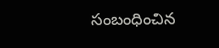సంబంధించిన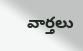వార్తలు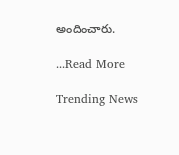అందించారు.

...Read More

Trending News